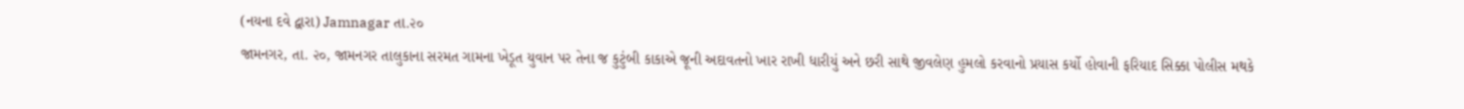(નયના દવે દ્વારા) Jamnagar તા.૨૦
જામનગર, તા. ૨૦, જામનગર તાલુકાના સરમત ગામના ખેડૂત યુવાન પર તેના જ કુટુંબી કાકાએ જૂની અદાવતનો ખાર રાખી ધારીયું અને છરી સાથે જીવલેણ હુમલો કરવાનો પ્રયાસ કર્યો હોવાની ફરિયાદ સિક્કા પોલીસ મથકે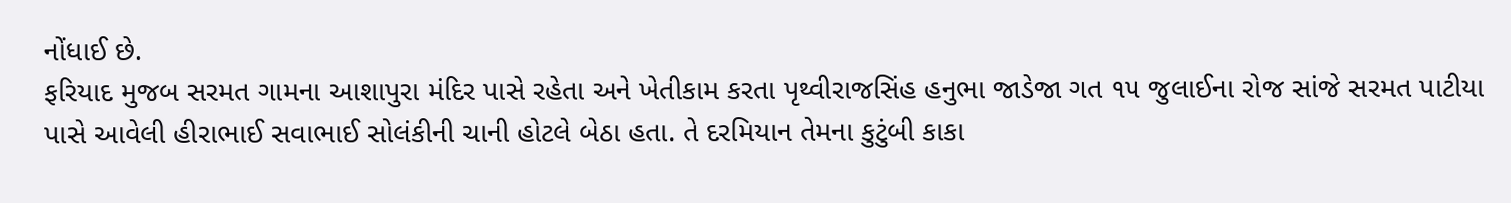નોંધાઈ છે.
ફરિયાદ મુજબ સરમત ગામના આશાપુરા મંદિર પાસે રહેતા અને ખેતીકામ કરતા પૃથ્વીરાજસિંહ હનુભા જાડેજા ગત ૧૫ જુલાઈના રોજ સાંજે સરમત પાટીયા પાસે આવેલી હીરાભાઈ સવાભાઈ સોલંકીની ચાની હોટલે બેઠા હતા. તે દરમિયાન તેમના કુટુંબી કાકા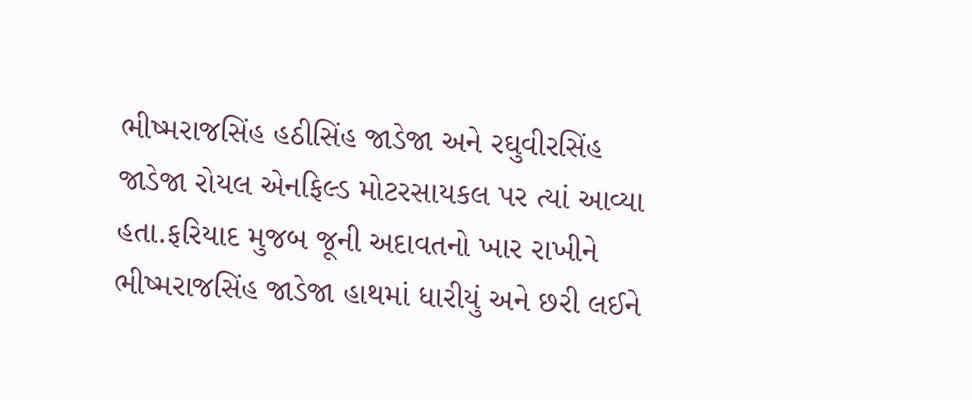ભીષ્મરાજસિંહ હઠીસિંહ જાડેજા અને રઘુવીરસિંહ જાડેજા રોયલ એનફિલ્ડ મોટરસાયકલ પર ત્યાં આવ્યા હતા.ફરિયાદ મુજબ જૂની અદાવતનો ખાર રાખીને ભીષ્મરાજસિંહ જાડેજા હાથમાં ધારીયું અને છરી લઈને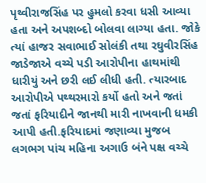પૃથ્વીરાજસિંહ પર હુમલો કરવા ધસી આવ્યા હતા અને અપશબ્દો બોલવા લાગ્યા હતા. જોકે ત્યાં હાજર સવાભાઈ સોલંકી તથા રઘુવીરસિંહ જાડેજાએ વચ્ચે પડી આરોપીના હાથમાંથી ધારીયું અને છરી લઈ લીધી હતી. ત્યારબાદ આરોપીએ પથ્થરમારો કર્યો હતો અને જતાં જતાં ફરિયાદીને જાનથી મારી નાખવાની ધમકી આપી હતી.ફરિયાદમાં જણાવ્યા મુજબ લગભગ પાંચ મહિના અગાઉ બંને પક્ષ વચ્ચે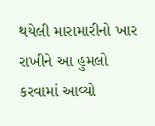થયેલી મારામારીનો ખાર રાખીને આ હુમલો કરવામાં આવ્યો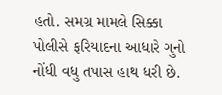હતો. સમગ્ર મામલે સિક્કા પોલીસે ફરિયાદના આધારે ગુનો નોંધી વધુ તપાસ હાથ ધરી છે.